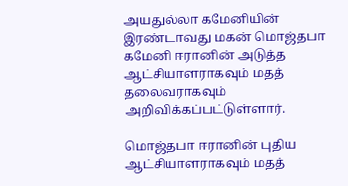அயதுல்லா கமேனியின் இரண்டாவது மகன் மொஜ்தபா கமேனி ஈரானின் அடுத்த ஆட்சியாளராகவும் மதத் தலைவராகவும் அறிவிக்கப்பட்டுள்ளார்.

மொஜ்தபா ஈரானின் புதிய ஆட்சியாளராகவும் மதத்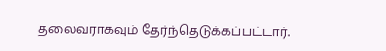தலைவராகவும் தேர்ந்தெடுக்கப்பட்டார்.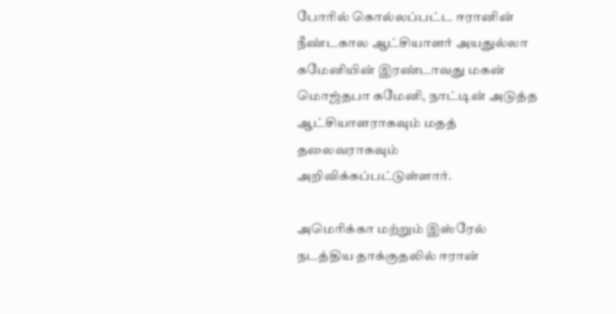போரில் கொல்லப்பட்ட ஈரானின் நீண்டகால ஆட்சியாளர் அயதுல்லா கமேனியின் இரண்டாவது மகன் மொஜ்தபா கமேனி, நாட்டின் அடுத்த ஆட்சியாளராகவும் மதத் தலைவராகவும் அறிவிக்கப்பட்டுள்ளார்.

அமெரிக்கா மற்றும் இஸ்ரேல் நடத்திய தாக்குதலில் ஈரான்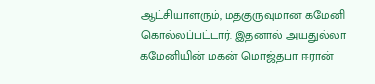ஆட்சியாளரும், மதகுருவுமான கமேனி கொல்லப்பட்டார். இதனால் அயதுல்லா கமேனியின் மகன் மொஜ்தபா ஈரான்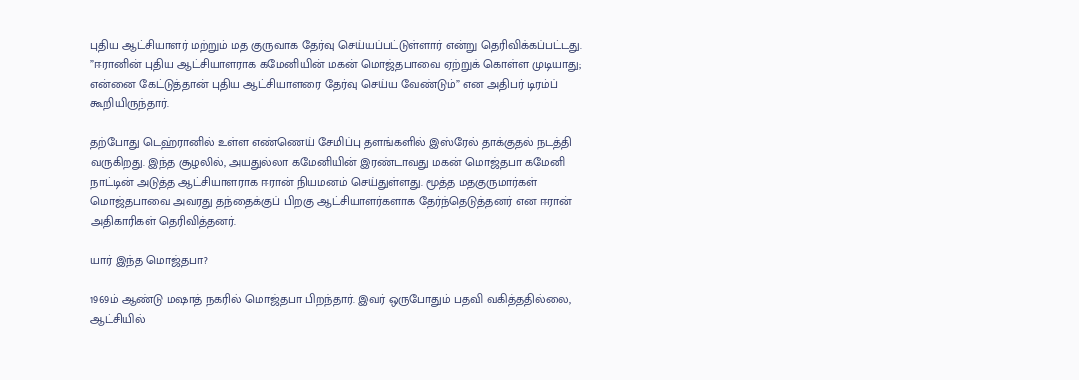புதிய ஆட்சியாளர் மற்றும் மத குருவாக தேர்வு செய்யப்பட்டுள்ளார் என்று தெரிவிக்கப்பட்டது. ”ஈரானின் புதிய ஆட்சியாளராக கமேனியின் மகன் மொஜ்தபாவை ஏற்றுக் கொள்ள முடியாது; என்னை கேட்டுத்தான் புதிய ஆட்சியாளரை தேர்வு செய்ய வேண்டும்” என அதிபர் டிரம்ப் கூறியிருந்தார்.

தற்போது டெஹ்ரானில் உள்ள எண்ணெய் சேமிப்பு தளங்களில் இஸ்ரேல் தாக்குதல் நடத்தி வருகிறது. இந்த சூழலில், அயதுல்லா கமேனியின் இரண்டாவது மகன் மொஜ்தபா கமேனி நாட்டின் அடுத்த ஆட்சியாளராக ஈரான் நியமனம் செய்துள்ளது. மூத்த மதகுருமார்கள் மொஜ்தபாவை அவரது தந்தைக்குப் பிறகு ஆட்சியாளர்களாக தேர்ந்தெடுத்தனர் என ஈரான் அதிகாரிகள் தெரிவித்தனர்.

யார் இந்த மொஜ்தபா?

1969ம் ஆண்டு மஷாத் நகரில் மொஜ்தபா பிறந்தார். இவர் ஒருபோதும் பதவி வகித்ததில்லை, ஆட்சியில்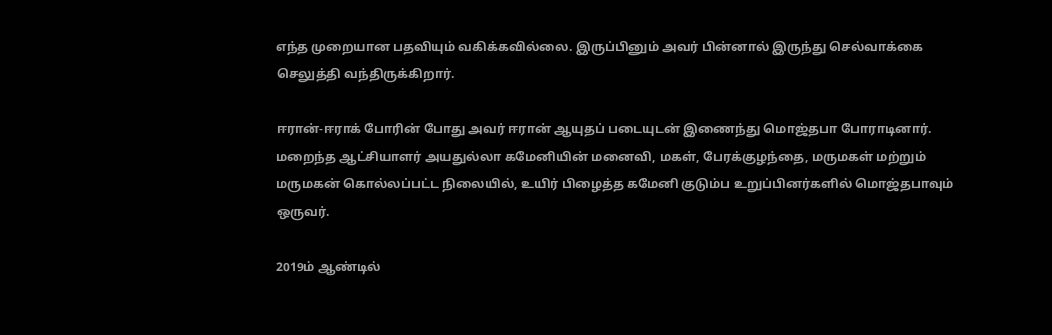எந்த முறையான பதவியும் வகிக்கவில்லை. இருப்பினும் அவர் பின்னால் இருந்து செல்வாக்கை செலுத்தி வந்திருக்கிறார்.

ஈரான்-ஈராக் போரின் போது அவர் ஈரான் ஆயுதப் படையுடன் இணைந்து மொஜ்தபா போராடினார். மறைந்த ஆட்சியாளர் அயதுல்லா கமேனியின் மனைவி, மகள், பேரக்குழந்தை, மருமகள் மற்றும் மருமகன் கொல்லப்பட்ட நிலையில், உயிர் பிழைத்த கமேனி குடும்ப உறுப்பினர்களில் மொஜ்தபாவும் ஒருவர்.

2019ம் ஆண்டில்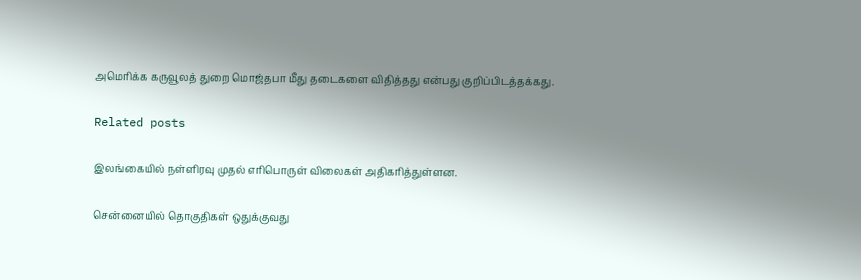அமெரிக்க கருவூலத் துறை மொஜ்தபா மீது தடைகளை விதித்தது என்பது குறிப்பிடத்தக்கது.

Related posts

இலங்கையில் நள்ளிரவு முதல் எரிபொருள் விலைகள் அதிகரித்துள்ளன.

சென்னையில் தொகுதிகள் ஒதுக்குவது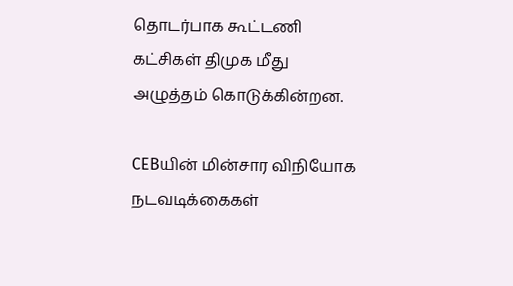தொடர்பாக கூட்டணி கட்சிகள் திமுக மீது அழுத்தம் கொடுக்கின்றன.

CEBயின் மின்சார விநியோக நடவடிக்கைகள்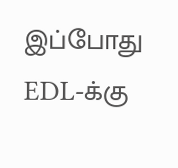இப்போது EDL-க்கு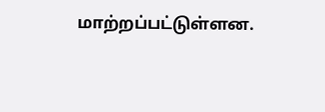மாற்றப்பட்டுள்ளன.